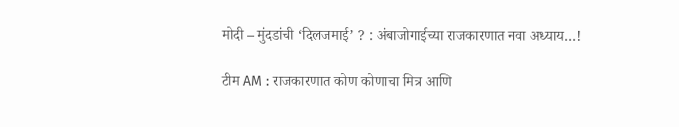मोदी – मुंदडांची ‘दिलजमाई’ ? : अंबाजोगाईच्या राजकारणात नवा अध्याय…!

टीम AM : राजकारणात कोण कोणाचा मित्र आणि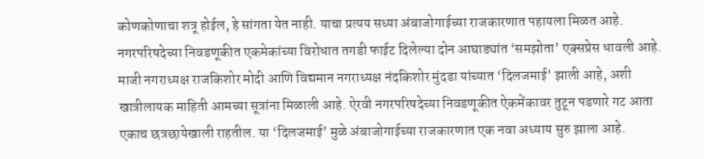कोणकोणाचा शत्रू होईल, हे सांगता येत नाही. याचा‌ प्रत्यय सध्या अंबाजोगाईच्या राजकारणात पहायला मिळत आहे. नगरपरिषदेच्या निवडणूकीत एकमेकांच्या विरोधात तगडी फाईट दिलेल्या दोन आघाड्यांत ‘समझोता’ एक्सप्रेस धावली आहे. माजी नगराध्यक्ष राजकिशोर मोदी आणि विद्यमान नगराध्यक्ष नंदकिशोर मुंदडा यांच्यात ‘दिलजमाई’ झाली आहे, अशी खात्रीलायक ‌माहिती आमच्या सूत्रांना मिळाली आहे. ऐरवी नगरपरिषदेच्या निवडणूकीत ‌ऐकमेंकावर तुटून पडणारे गट आता एकाच छत्रछायेखाली राहतील. या ‘दिलजमाई’ मुळे अंबाजोगाईच्या राजकारणात एक नवा अध्याय सुरु झाला आहे.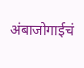अंबाजोगाईचं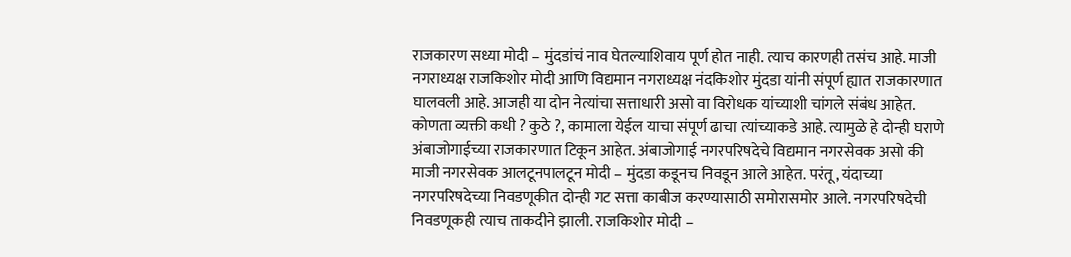राजकारण सध्या मोदी – मुंदडांचं नाव‌ घेतल्याशिवाय पूर्ण होत नाही. त्याच कारणही तसंच आहे. माजी नगराध्यक्ष राजकिशोर मोदी आणि विद्यमान नगराध्यक्ष नंदकिशोर मुंदडा यांनी संपूर्ण ‌ह्यात राजकारणात घालवली आहे. आजही या दोन नेत्यांचा सत्ताधारी असो वा विरोधक यांच्याशी चांगले संबंध आहेत. कोणता ‌व्यक्ती‌ कधी ? कुठे ?, कामाला येईल याचा संपूर्ण ढाचा त्यांच्याकडे आहे. त्यामुळे हे दोन्ही घराणे‌ अंबाजोगाईच्या राजकारणात टिकून आहेत. अंबाजोगाई नगरपरिषदेचे विद्यमान नगरसेवक असो की माजी नगरसेवक आलटूनपालटून मोदी – मुंदडा कडूनच निवडून आले आहेत. परंतू, यंदाच्या नगरपरिषदेच्या निवडणूकीत दोन्ही गट सत्ता काबीज करण्यासाठी समोरासमोर आले. नगरपरिषदेची निवडणूकही त्याच ताकदीने झाली. राजकिशोर मोदी –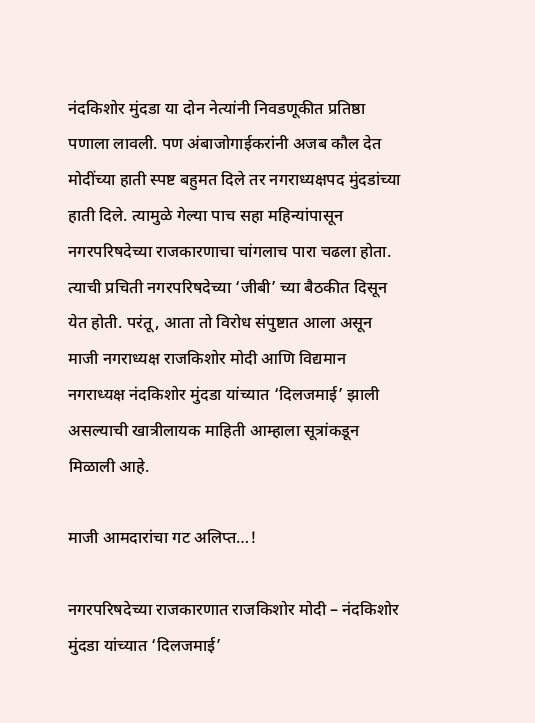नंदकिशोर मुंदडा या दोन नेत्यांनी निवडणूकीत प्रतिष्ठा पणाला लावली. पण अंबाजोगाईकरांनी अजब कौल देत मोदींच्या हाती स्पष्ट बहुमत दिले तर नगराध्यक्षपद मुंदडांच्या हाती दिले. त्यामुळे गेल्या पाच सहा महिन्यांपासून नगरपरिषदेच्या राजकारणाचा चांगलाच पारा चढला होता. त्याची प्रचिती नगरपरिषदेच्या ‘जीबी’ च्या बैठकीत दिसून येत होती. परंतू, आता तो विरोध संपुष्टात आला असून माजी नगराध्यक्ष राजकिशोर मोदी आणि विद्यमान नगराध्यक्ष नंदकिशोर मुंदडा यांच्यात ‘दिलजमाई’ झाली असल्याची खात्रीलायक माहिती आम्हाला सूत्रांकडून मिळाली आहे.

माजी आमदारांचा गट अलिप्त…!

नगरपरिषदेच्या राजकारणात राजकिशोर मोदी – नंदकिशोर मुंदडा यांच्यात ‘दिलजमाई’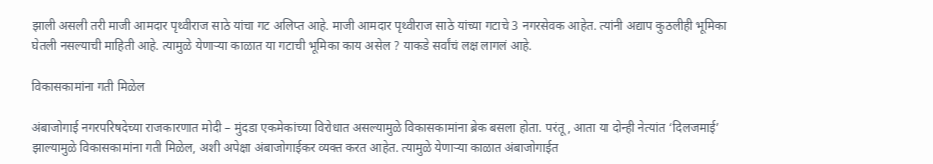झाली असली तरी माजी आमदार पृथ्वीराज साठे यांचा गट अलिप्त आहे. माजी आमदार पृथ्वीराज साठे यांच्या गटाचे 3 नगरसेवक आहेत. त्यांनी अद्याप कुठलीही भूमिका घेतली नसल्याची माहिती आहे. त्यामुळे येणाऱ्या काळात या गटाची भूमिका काय असेल ? याकडे सर्वांचं लक्ष लागलं आहे.

विकासकामांना गती मिळेल

अंबाजोगाई नगरपरिषदेच्या राजकारणात ‌मोदी – मुंदडा ‌एकमेकांच्या विरोधात ‌असल्यामुळे विकासकामांना ब्रेक बसला होता. परंतू, आता या दोन्ही नेत्यांत ‘दिलजमाई’ झाल्यामुळे विकासकामांना गती मिळेल, अशी अपेक्षा अंबाजोगाईकर व्यक्त करत आहेत. त्यामुळे येणाऱ्या काळात अंबाजोगाईत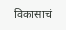विकासाचं‌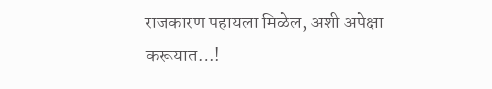राजकारण पहायला मिळेल, अशी अपेक्षा करूयात…!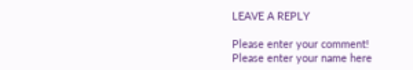LEAVE A REPLY

Please enter your comment!
Please enter your name here